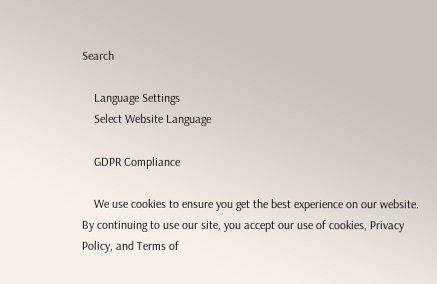Search

    Language Settings
    Select Website Language

    GDPR Compliance

    We use cookies to ensure you get the best experience on our website. By continuing to use our site, you accept our use of cookies, Privacy Policy, and Terms of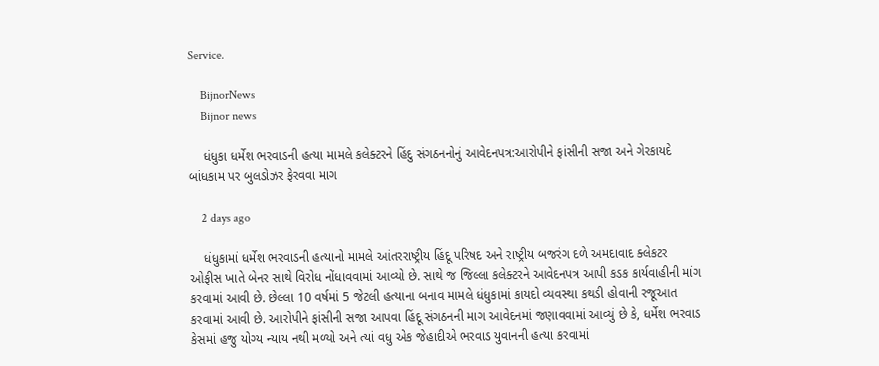Service.

    BijnorNews
    Bijnor news

    ધંધુકા ધર્મેશ ભરવાડની હત્યા મામલે કલેક્ટરને હિંદુ સંગઠનનોનું આવેદનપત્ર:આરોપીને ફાંસીની સજા અને ગેરકાયદે બાંધકામ પર બુલડોઝર ફેરવવા માગ

    2 days ago

    ધંધુકામાં ધર્મેશ ભરવાડની હત્યાનો મામલે આંતરરાષ્ટ્રીય હિંદૂ પરિષદ અને રાષ્ટ્રીય બજરંગ દળે અમદાવાદ ક્લેકટર ઓફીસ ખાતે બેનર સાથે વિરોધ નોંધાવવામાં આવ્યો છે. સાથે જ જિલ્લા કલેક્ટરને આવેદનપત્ર આપી કડક કાર્યવાહીની માંગ કરવામાં આવી છે. છેલ્લા 10 વર્ષમાં 5 જેટલી હત્યાના બનાવ મામલે ધંધુકામાં કાયદો વ્યવસ્થા કથડી હોવાની રજૂઆત કરવામાં આવી છે. આરોપીને ફાંસીની સજા આપવા હિંદૂ સંગઠનની માગ આવેદનમાં જણાવવામાં આવ્યું છે કે, ધર્મેશ ભરવાડ કેસમાં હજુ યોગ્ય ન્યાય નથી મળ્યો અને ત્યાં વધુ એક જેહાદીએ ભરવાડ યુવાનની હત્યા કરવામાં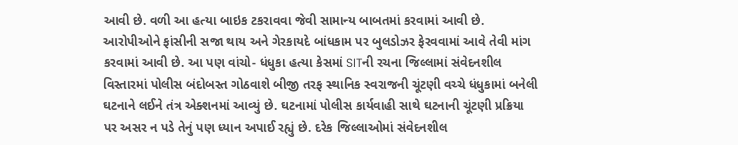આવી છે. વળી આ હત્યા બાઇક ટકરાવવા જેવી સામાન્ય બાબતમાં કરવામાં આવી છે. આરોપીઓને ફાંસીની સજા થાય અને ગેરકાયદે બાંધકામ પર બુલડોઝર ફેરવવામાં આવે તેવી માંગ કરવામાં આવી છે. આ પણ વાંચો- ધંધુકા હત્યા કેસમાં SITની રચના જિલ્લામાં સંવેદનશીલ વિસ્તારમાં પોલીસ બંદોબસ્ત ગોઠવાશે બીજી તરફ સ્થાનિક સ્વરાજની ચૂંટણી વચ્ચે ધંધુકામાં બનેલી ઘટનાને લઈને તંત્ર એક્શનમાં આવ્યું છે. ઘટનામાં પોલીસ કાર્યવાહી સાથે ઘટનાની ચૂંટણી પ્રક્રિયા પર અસર ન પડે તેનું પણ ધ્યાન અપાઈ રહ્યું છે. દરેક જિલ્લાઓમાં સંવેદનશીલ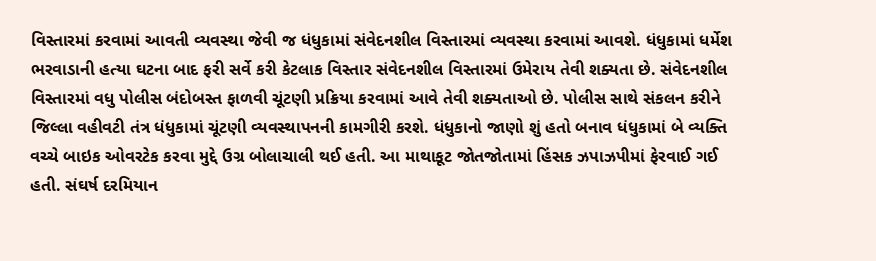વિસ્તારમાં કરવામાં આવતી વ્યવસ્થા જેવી જ ધંધુકામાં સંવેદનશીલ વિસ્તારમાં વ્યવસ્થા કરવામાં આવશે. ધંધુકામાં ધર્મેશ ભરવાડાની હત્યા ઘટના બાદ ફરી સર્વે કરી કેટલાક વિસ્તાર સંવેદનશીલ વિસ્તારમાં ઉમેરાય તેવી શક્યતા છે. સંવેદનશીલ વિસ્તારમાં વધુ પોલીસ બંદોબસ્ત ફાળવી ચૂંટણી પ્રક્રિયા કરવામાં આવે તેવી શક્યતાઓ છે. પોલીસ સાથે સંકલન કરીને જિલ્લા વહીવટી તંત્ર ધંધુકામાં ચૂંટણી વ્યવસ્થાપનની કામગીરી કરશે. ધંધુકાનો જાણો શું હતો બનાવ ધંધુકામાં બે વ્યક્તિ વચ્ચે બાઇક ઓવરટેક કરવા મુદ્દે ઉગ્ર બોલાચાલી થઈ હતી. આ માથાકૂટ જોતજોતામાં હિંસક ઝપાઝપીમાં ફેરવાઈ ગઈ હતી. સંઘર્ષ દરમિયાન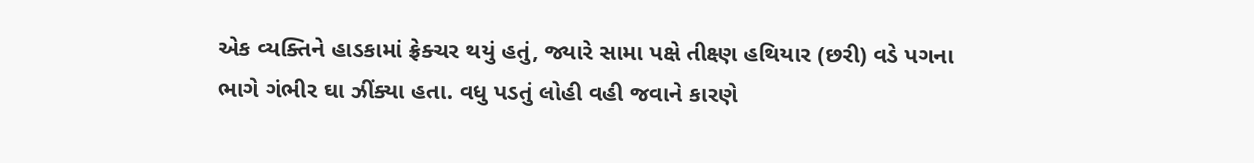એક વ્યક્તિને હાડકામાં ફ્રેક્ચર થયું હતું, જ્યારે સામા પક્ષે તીક્ષ્ણ હથિયાર (છરી) વડે પગના ભાગે ગંભીર ઘા ઝીંક્યા હતા. વધુ પડતું લોહી વહી જવાને કારણે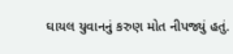ઘાયલ યુવાનનું કરુણ મોત નીપજ્યું હતું.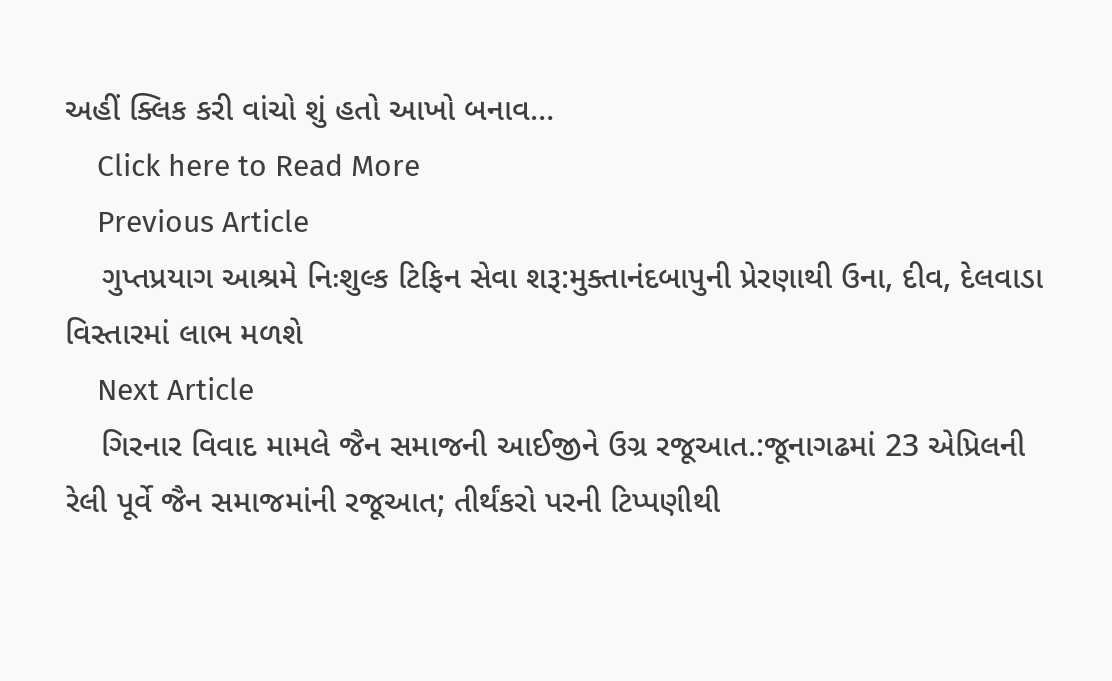અહીં ક્લિક કરી વાંચો શું હતો આખો બનાવ…
    Click here to Read More
    Previous Article
    ગુપ્તપ્રયાગ આશ્રમે નિઃશુલ્ક ટિફિન સેવા શરૂ:મુક્તાનંદબાપુની પ્રેરણાથી ઉના, દીવ, દેલવાડા વિસ્તારમાં લાભ મળશે
    Next Article
    ગિરનાર વિવાદ મામલે જૈન સમાજની આઈજીને ઉગ્ર રજૂઆત.:જૂનાગઢમાં 23 એપ્રિલની રેલી પૂર્વે જૈન સમાજમાંની રજૂઆત; તીર્થંકરો પરની ટિપ્પણીથી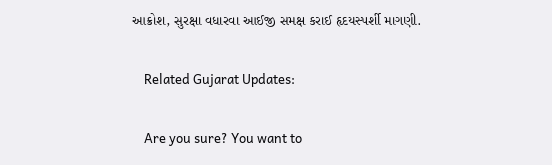આક્રોશ, સુરક્ષા વધારવા આઈજી સમક્ષ કરાઈ હૃદયસ્પર્શી માગણી.

    Related Gujarat Updates:

    Are you sure? You want to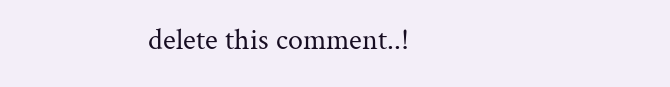delete this comment..!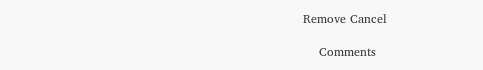Remove Cancel

    Comments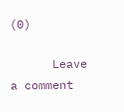(0)

      Leave a comment